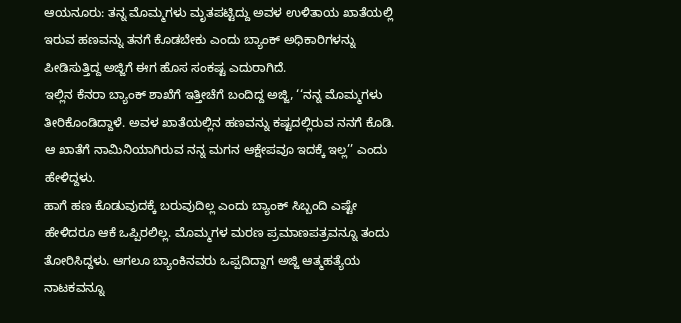ಆಯನೂರು: ತನ್ನ ಮೊಮ್ಮಗಳು ಮೃತಪಟ್ಟಿದ್ದು ಅವಳ ಉಳಿತಾಯ ಖಾತೆಯಲ್ಲಿ ಇರುವ ಹಣವನ್ನು ತನಗೆ ಕೊಡಬೇಕು ಎಂದು ಬ್ಯಾಂಕ್ ಅಧಿಕಾರಿಗಳನ್ನು ಪೀಡಿಸುತ್ತಿದ್ದ ಅಜ್ಜಿಗೆ ಈಗ ಹೊಸ ಸಂಕಷ್ಟ ಎದುರಾಗಿದೆ.
ಇಲ್ಲಿನ ಕೆನರಾ ಬ್ಯಾಂಕ್ ಶಾಖೆಗೆ ಇತ್ತೀಚೆಗೆ ಬಂದಿದ್ದ ಅಜ್ಜಿ, ‘‘ನನ್ನ ಮೊಮ್ಮಗಳು ತೀರಿಕೊಂಡಿದ್ದಾಳೆ. ಅವಳ ಖಾತೆಯಲ್ಲಿನ ಹಣವನ್ನು ಕಷ್ಟದಲ್ಲಿರುವ ನನಗೆ ಕೊಡಿ. ಆ ಖಾತೆಗೆ ನಾಮಿನಿಯಾಗಿರುವ ನನ್ನ ಮಗನ ಆಕ್ಷೇಪವೂ ಇದಕ್ಕೆ ಇಲ್ಲ’’ ಎಂದು ಹೇಳಿದ್ದಳು.
ಹಾಗೆ ಹಣ ಕೊಡುವುದಕ್ಕೆ ಬರುವುದಿಲ್ಲ ಎಂದು ಬ್ಯಾಂಕ್ ಸಿಬ್ಬಂದಿ ಎಷ್ಟೇ ಹೇಳಿದರೂ ಆಕೆ ಒಪ್ಪಿರಲಿಲ್ಲ. ಮೊಮ್ಮಗಳ ಮರಣ ಪ್ರಮಾಣಪತ್ರವನ್ನೂ ತಂದು ತೋರಿಸಿದ್ದಳು. ಆಗಲೂ ಬ್ಯಾಂಕಿನವರು ಒಪ್ಪದಿದ್ದಾಗ ಅಜ್ಜಿ ಆತ್ಮಹತ್ಯೆಯ ನಾಟಕವನ್ನೂ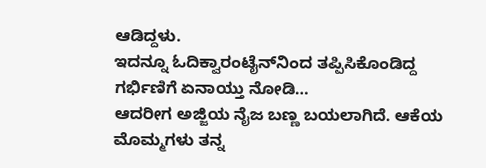ಆಡಿದ್ದಳು.
ಇದನ್ನೂ ಓದಿಕ್ವಾರಂಟೈನ್‌ನಿಂದ ತಪ್ಪಿಸಿಕೊಂಡಿದ್ದ ಗರ್ಭಿಣಿಗೆ ಏನಾಯ್ತು ನೋಡಿ…
ಆದರೀಗ ಅಜ್ಜಿಯ ನೈಜ ಬಣ್ಣ ಬಯಲಾಗಿದೆ. ಆಕೆಯ ಮೊಮ್ಮಗಳು ತನ್ನ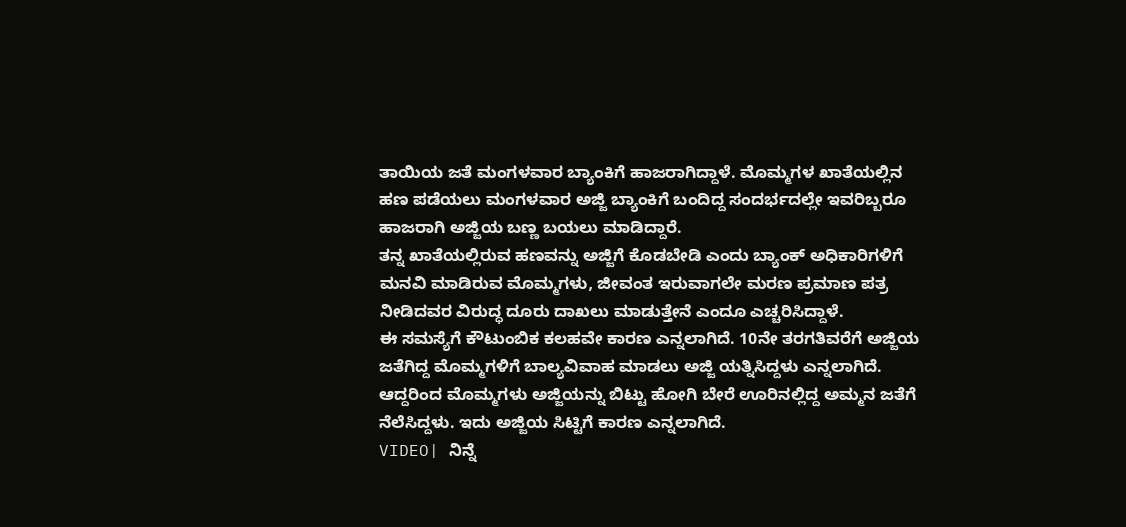ತಾಯಿಯ ಜತೆ ಮಂಗಳವಾರ ಬ್ಯಾಂಕಿಗೆ ಹಾಜರಾಗಿದ್ದಾಳೆ. ಮೊಮ್ಮಗಳ ಖಾತೆಯಲ್ಲಿನ ಹಣ ಪಡೆಯಲು ಮಂಗಳವಾರ ಅಜ್ಜಿ ಬ್ಯಾಂಕಿಗೆ ಬಂದಿದ್ದ ಸಂದರ್ಭದಲ್ಲೇ ಇವರಿಬ್ಬರೂ ಹಾಜರಾಗಿ ಅಜ್ಜಿಯ ಬಣ್ಣ ಬಯಲು ಮಾಡಿದ್ದಾರೆ.
ತನ್ನ ಖಾತೆಯಲ್ಲಿರುವ ಹಣವನ್ನು ಅಜ್ಜಿಗೆ ಕೊಡಬೇಡಿ ಎಂದು ಬ್ಯಾಂಕ್ ಅಧಿಕಾರಿಗಳಿಗೆ ಮನವಿ ಮಾಡಿರುವ ಮೊಮ್ಮಗಳು, ಜೀವಂತ ಇರುವಾಗಲೇ ಮರಣ ಪ್ರಮಾಣ ಪತ್ರ ನೀಡಿದವರ ವಿರುದ್ಧ ದೂರು ದಾಖಲು ಮಾಡುತ್ತೇನೆ ಎಂದೂ ಎಚ್ಚರಿಸಿದ್ದಾಳೆ.
ಈ ಸಮಸ್ಯೆಗೆ ಕೌಟುಂಬಿಕ ಕಲಹವೇ ಕಾರಣ ಎನ್ನಲಾಗಿದೆ. 10ನೇ ತರಗತಿವರೆಗೆ ಅಜ್ಜಿಯ ಜತೆಗಿದ್ದ ಮೊಮ್ಮಗಳಿಗೆ ಬಾಲ್ಯವಿವಾಹ ಮಾಡಲು ಅಜ್ಜಿ ಯತ್ನಿಸಿದ್ದಳು ಎನ್ನಲಾಗಿದೆ. ಆದ್ದರಿಂದ ಮೊಮ್ಮಗಳು ಅಜ್ಜಿಯನ್ನು ಬಿಟ್ಟು ಹೋಗಿ ಬೇರೆ ಊರಿನಲ್ಲಿದ್ದ ಅಮ್ಮನ ಜತೆಗೆ ನೆಲೆಸಿದ್ದಳು. ಇದು ಅಜ್ಜಿಯ ಸಿಟ್ಟಿಗೆ ಕಾರಣ ಎನ್ನಲಾಗಿದೆ.
VIDEO| ನಿನ್ನೆ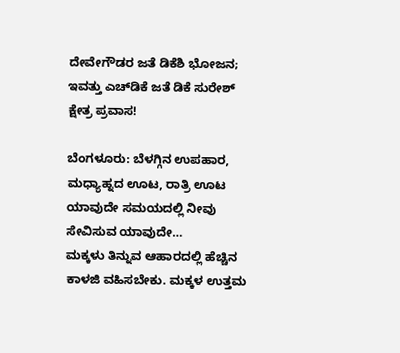ದೇವೇಗೌಡರ ಜತೆ ಡಿಕೆಶಿ ಭೋಜನ; ಇವತ್ತು ಎಚ್‌ಡಿಕೆ ಜತೆ ಡಿಕೆ ಸುರೇಶ್ ಕ್ಷೇತ್ರ ಪ್ರವಾಸ!

ಬೆಂಗಳೂರು: ಬೆಳಗ್ಗಿನ ಉಪಹಾರ, ಮಧ್ಯಾಹ್ನದ ಊಟ, ರಾತ್ರಿ ಊಟ ಯಾವುದೇ ಸಮಯದಲ್ಲಿ ನೀವು ಸೇವಿಸುವ ಯಾವುದೇ…
ಮಕ್ಕಳು ತಿನ್ನುವ ಆಹಾರದಲ್ಲಿ ಹೆಚ್ಚಿನ ಕಾಳಜಿ ವಹಿಸಬೇಕು. ಮಕ್ಕಳ ಉತ್ತಮ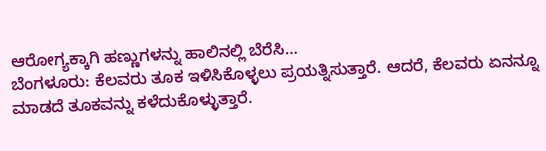ಆರೋಗ್ಯಕ್ಕಾಗಿ ಹಣ್ಣುಗಳನ್ನು ಹಾಲಿನಲ್ಲಿ ಬೆರೆಸಿ…
ಬೆಂಗಳೂರು: ಕೆಲವರು ತೂಕ ಇಳಿಸಿಕೊಳ್ಳಲು ಪ್ರಯತ್ನಿಸುತ್ತಾರೆ. ಆದರೆ, ಕೆಲವರು ಏನನ್ನೂ ಮಾಡದೆ ತೂಕವನ್ನು ಕಳೆದುಕೊಳ್ಳುತ್ತಾರೆ.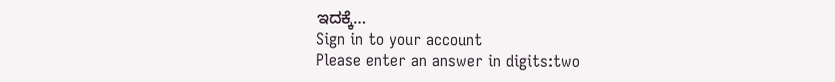ಇದಕ್ಕೆ…
Sign in to your account
Please enter an answer in digits:two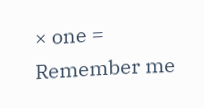× one =
Remember me